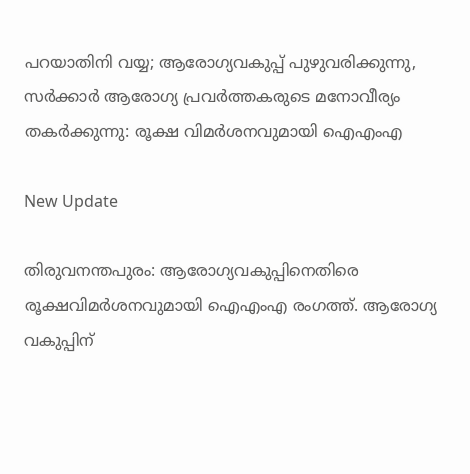പറയാതിനി വയ്യ; ആരോഗ്യവകുപ്പ് പുഴുവരിക്കുന്നു, സര്‍ക്കാര്‍ ആരോഗ്യ പ്രവര്‍ത്തകരുടെ മനോവീര്യം തകര്‍ക്കുന്നു: രൂക്ഷ വിമര്‍ശനവുമായി ഐഎംഎ

New Update

തിരുവനന്തപുരം: ആരോഗ്യവകുപ്പിനെതിരെ രൂക്ഷവിമര്‍ശനവുമായി ഐഎംഎ രംഗത്ത്. ആരോഗ്യ വകുപ്പിന്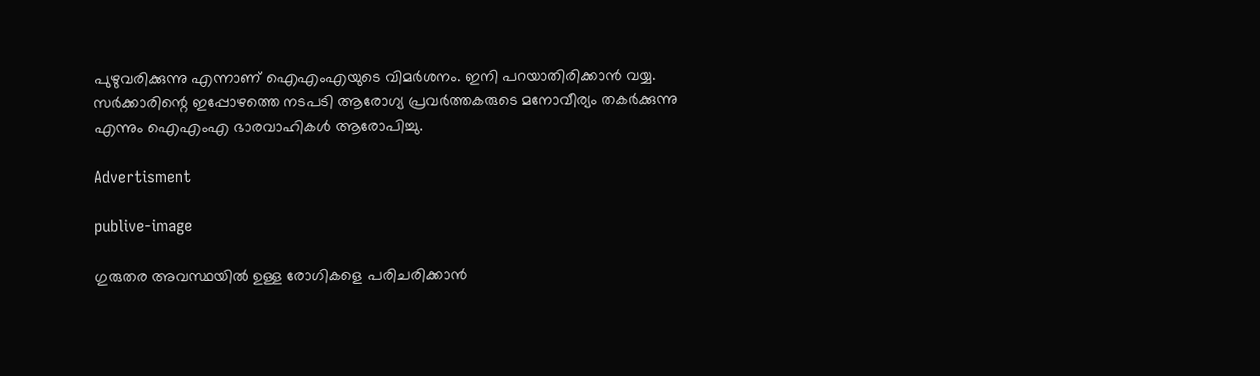പുഴുവരിക്കുന്നു എന്നാണ് ഐഎംഎയുടെ വിമര്‍ശനം. ഇനി പറയാതിരിക്കാന്‍ വയ്യ. സര്‍ക്കാരിന്റെ ഇപ്പോഴത്തെ നടപടി ആരോഗ്യ പ്രവര്‍ത്തകരുടെ മനോവീര്യം തകര്‍ക്കുന്നു എന്നും ഐഎംഎ ഭാരവാഹികള്‍ ആരോപിച്ചു.

Advertisment

publive-image

ഗുരുതര അവസ്ഥയില്‍ ഉള്ള രോഗികളെ പരിചരിക്കാന്‍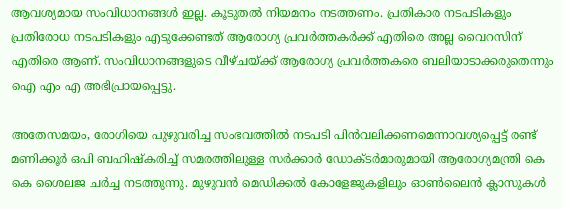ആവശ്യമായ സംവിധാനങ്ങള്‍ ഇല്ല. കൂടുതല്‍ നിയമനം നടത്തണം. പ്രതികാര നടപടികളും പ്രതിരോധ നടപടികളും എടുക്കേണ്ടത് ആരോഗ്യ പ്രവര്‍ത്തകര്‍ക്ക് എതിരെ അല്ല വൈറസിന് എതിരെ ആണ്. സംവിധാനങ്ങളുടെ വീഴ്ചയ്ക്ക് ആരോഗ്യ പ്രവര്‍ത്തകരെ ബലിയാടാക്കരുതെന്നും ഐ എം എ അഭിപ്രായപ്പെട്ടു.

അതേസമയം, രോഗിയെ പുഴുവരിച്ച സംഭവത്തില്‍ നടപടി പിന്‍വലിക്കണമെന്നാവശ്യപ്പെട്ട് രണ്ട് മണിക്കൂര്‍ ഒപി ബഹിഷ്‌കരിച്ച് സമരത്തിലുള്ള സര്‍ക്കാര്‍ ഡോക്ടര്‍മാരുമായി ആരോഗ്യമന്ത്രി കെ കെ ശൈലജ ചര്‍ച്ച നടത്തുന്നു. മുഴുവന്‍ മെഡിക്കല്‍ കോളേജുകളിലും ഓണ്‍ലൈന്‍ ക്ലാസുകള്‍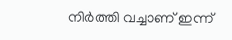നിര്‍ത്തി വച്ചാണ് ഇന്ന്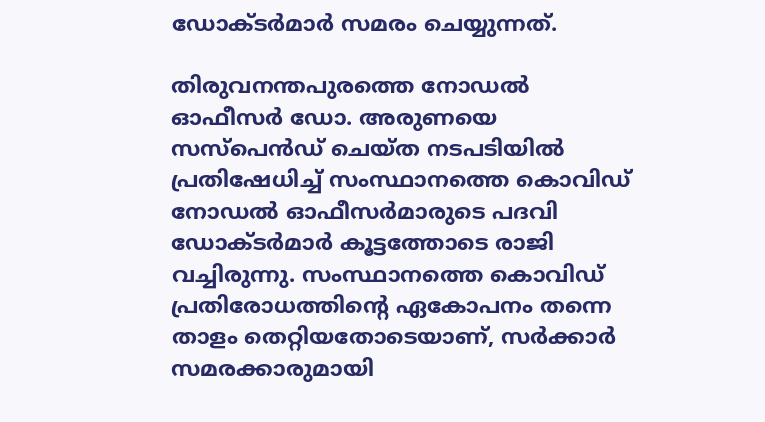ഡോക്ടര്‍മാര്‍ സമരം ചെയ്യുന്നത്.

തിരുവനന്തപുരത്തെ നോഡല്‍ ഓഫീസര്‍ ഡോ. അരുണയെ സസ്‌പെന്‍ഡ് ചെയ്ത നടപടിയില്‍ പ്രതിഷേധിച്ച് സംസ്ഥാനത്തെ കൊവിഡ് നോഡല്‍ ഓഫീസര്‍മാരുടെ പദവി ഡോക്ടര്‍മാര്‍ കൂട്ടത്തോടെ രാജി വച്ചിരുന്നു. സംസ്ഥാനത്തെ കൊവിഡ് പ്രതിരോധത്തിന്റെ ഏകോപനം തന്നെ താളം തെറ്റിയതോടെയാണ്, സര്‍ക്കാര്‍ സമരക്കാരുമായി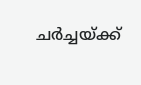ചര്‍ച്ചയ്ക്ക്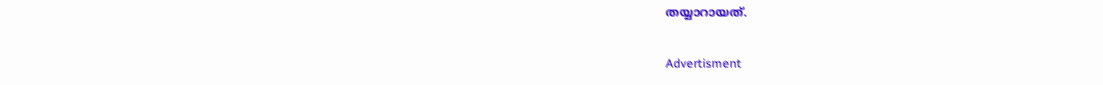തയ്യാറായത്.

Advertisment